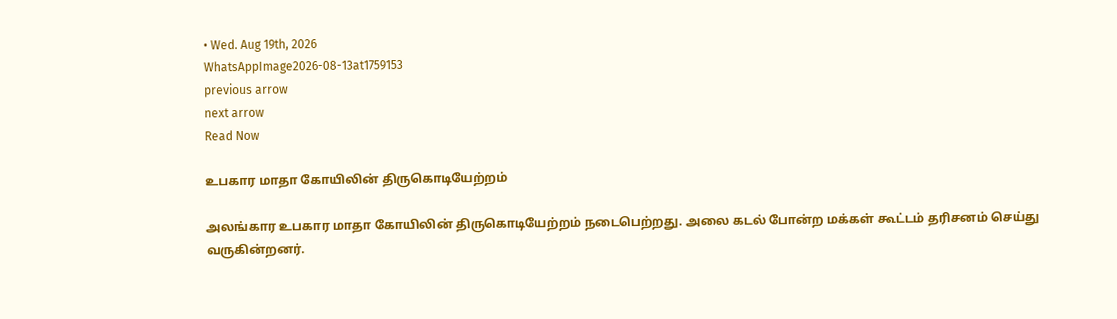• Wed. Aug 19th, 2026
WhatsAppImage2026-08-13at1759153
previous arrow
next arrow
Read Now

உபகார மாதா கோயிலின் திருகொடியேற்றம்

அலங்கார உபகார மாதா கோயிலின் திருகொடியேற்றம் நடைபெற்றது. அலை கடல் போன்ற மக்கள் கூட்டம் தரிசனம் செய்து வருகின்றனர்.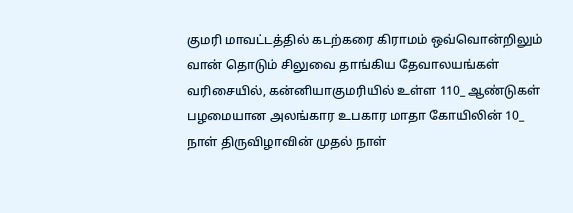குமரி மாவட்டத்தில் கடற்கரை கிராமம் ஒவ்வொன்றிலும் வான் தொடும் சிலுவை தாங்கிய தேவாலயங்கள் வரிசையில், கன்னியாகுமரியில் உள்ள 110_ ஆண்டுகள் பழமையான அலங்கார உபகார மாதா கோயிலின் 10_ நாள் திருவிழாவின் முதல் நாள்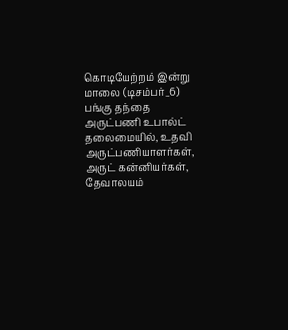கொடியேற்றம் இன்று மாலை (டிசம்பர்_6) பங்கு தந்தை அருட்பணி உபால்ட் தலைமையில், உதவி அருட்பணியாளர்கள், அருட் கன்னியர்கள், தேவாலயம்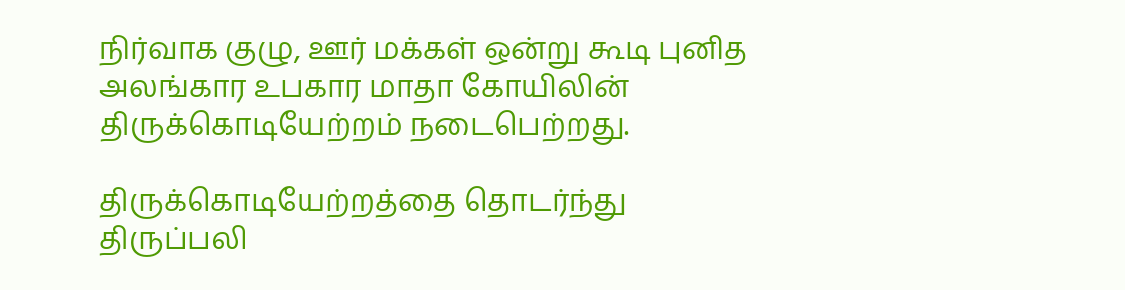நிர்வாக குழு, ஊர் மக்கள் ஒன்று கூடி புனித அலங்கார உபகார மாதா கோயிலின் திருக்கொடியேற்றம் நடைபெற்றது.

திருக்கொடியேற்றத்தை தொடர்ந்து திருப்பலி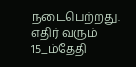நடைபெற்றது. எதிர் வரும் 15_ம்தேதி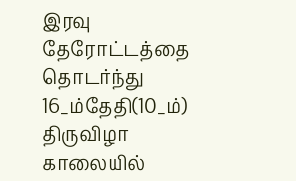இரவு தேரோட்டத்தை தொடர்ந்து 16_ம்தேதி(10_ம்) திருவிழா காலையில்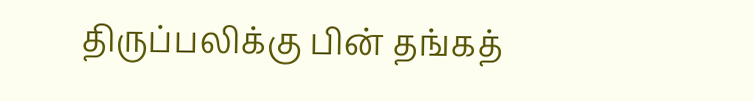திருப்பலிக்கு பின் தங்கத்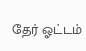தேர் ஓட்டம்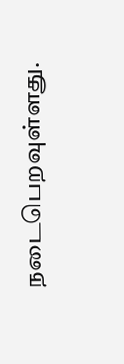நடைபெறவுள்ளது.